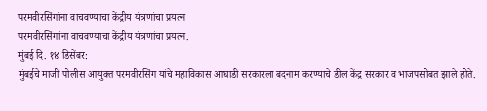परमवीरसिंगांना वाचवण्याचा केंद्रीय यंत्रणांचा प्रयत्न
परमवीरसिंगांना वाचवण्याचा केंद्रीय यंत्रणांचा प्रयत्न.
मुंबई दि. १४ डिसेंबर:
मुंबईचे माजी पोलीस आयुक्त परमवीरसिंग यांचे महाविकास आघाडी सरकारला बदनाम करण्याचे डील केंद्र सरकार व भाजपसोबत झाले होते.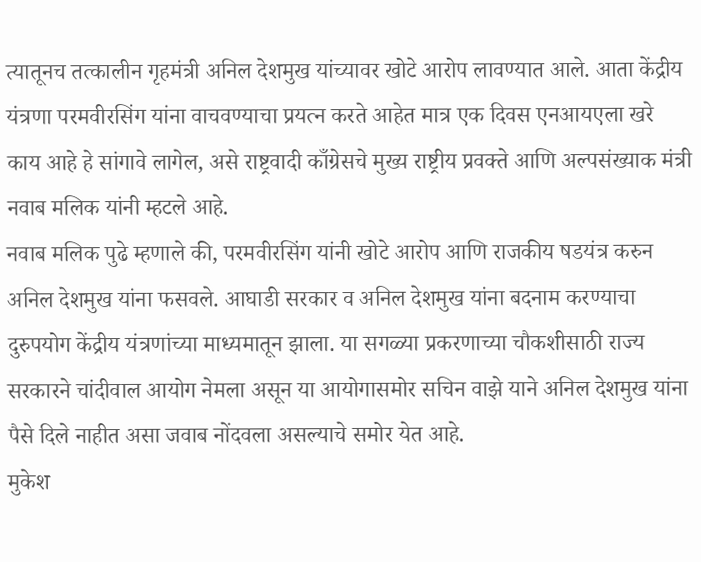त्यातूनच तत्कालीन गृहमंत्री अनिल देशमुख यांच्यावर खोटे आरोप लावण्यात आले. आता केंद्रीय यंत्रणा परमवीरसिंग यांना वाचवण्याचा प्रयत्न करते आहेत मात्र एक दिवस एनआयएला खरे काय आहे हे सांगावे लागेल, असे राष्ट्रवादी काँग्रेसचे मुख्य राष्ट्रीय प्रवक्ते आणि अल्पसंख्याक मंत्री नवाब मलिक यांनी म्हटले आहे.
नवाब मलिक पुढे म्हणाले की, परमवीरसिंग यांनी खोटे आरोप आणि राजकीय षडयंत्र करुन अनिल देशमुख यांना फसवले. आघाडी सरकार व अनिल देशमुख यांना बदनाम करण्याचा दुरुपयोग केंद्रीय यंत्रणांच्या माध्यमातून झाला. या सगळ्या प्रकरणाच्या चौकशीसाठी राज्य सरकारने चांदीवाल आयोग नेमला असून या आयोगासमोर सचिन वाझे याने अनिल देशमुख यांना पैसे दिले नाहीत असा जवाब नोंदवला असल्याचे समोर येत आहे.
मुकेश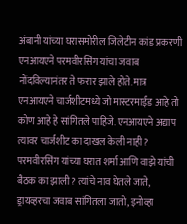अंबानी यांच्या घरासमोरील जिलेटीन कांड प्रकरणी एनआयएने परमवीरसिंग यांचा जवाब नोंदविल्यानंतर ते फरार झाले होते. मात्र एनआयएने चार्जशीटमध्ये जो मास्टरमाईंड आहे तो कोण आहे हे सांगितले पाहिजे. एनआयएने अद्याप त्यावर चार्जशीट का दाखल केली नाही? परमवीरसिंग यांच्या घरात शर्मा आणि वाझे यांची बैठक का झाली? त्यांचे नाव घेतले जाते, ड्रायव्हरचा जवाब सांगितला जातो, इनोव्हा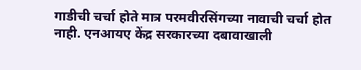गाडीची चर्चा होते मात्र परमवीरसिंगच्या नावाची चर्चा होत नाही. एनआयए केंद्र सरकारच्या दबावाखाली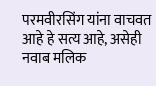परमवीरसिंग यांना वाचवत आहे हे सत्य आहे, असेही नवाब मलिक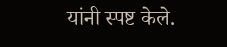यांनी स्पष्ट केले.